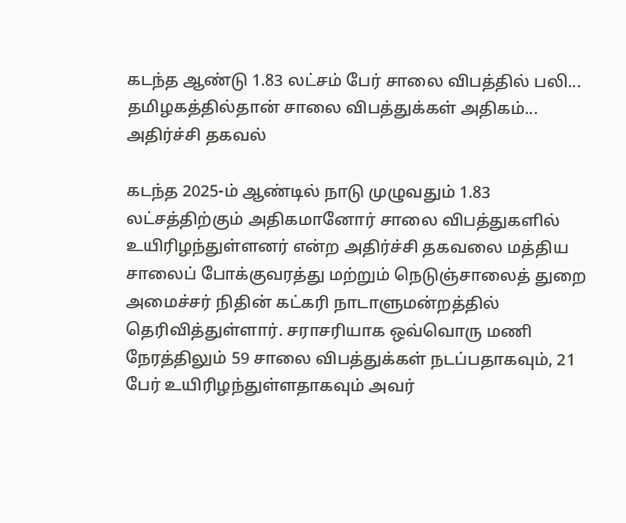கடந்த ஆண்டு 1.83 லட்சம் பேர் சாலை விபத்தில் பலி... தமிழகத்தில்தான் சாலை விபத்துக்கள் அதிகம்... அதிர்ச்சி தகவல்

கடந்த 2025-ம் ஆண்டில் நாடு முழுவதும் 1.83 லட்சத்திற்கும் அதிகமானோர் சாலை விபத்துகளில் உயிரிழந்துள்ளனர் என்ற அதிர்ச்சி தகவலை மத்திய சாலைப் போக்குவரத்து மற்றும் நெடுஞ்சாலைத் துறை அமைச்சர் நிதின் கட்கரி நாடாளுமன்றத்தில் தெரிவித்துள்ளார். சராசரியாக ஒவ்வொரு மணி நேரத்திலும் 59 சாலை விபத்துக்கள் நடப்பதாகவும், 21 பேர் உயிரிழந்துள்ளதாகவும் அவர்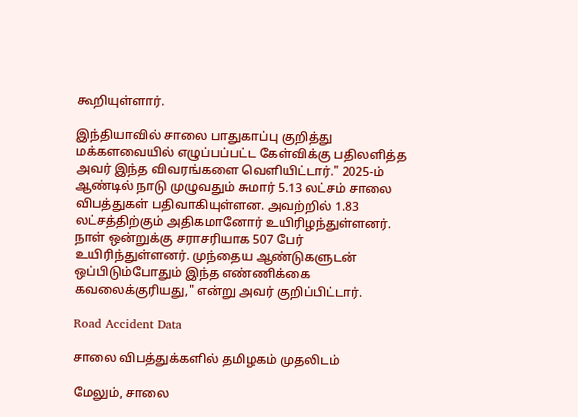கூறியுள்ளார்.

இந்தியாவில் சாலை பாதுகாப்பு குறித்து மக்களவையில் எழுப்பப்பட்ட கேள்விக்கு பதிலளித்த அவர் இந்த விவரங்களை வெளியிட்டார்." 2025-ம் ஆண்டில் நாடு முழுவதும் சுமார் 5.13 லட்சம் சாலை விபத்துகள் பதிவாகியுள்ளன. அவற்றில் 1.83 லட்சத்திற்கும் அதிகமானோர் உயிரிழந்துள்ளனர். நாள் ஒன்றுக்கு சராசரியாக 507 பேர் உயிரிந்துள்ளனர். முந்தைய ஆண்டுகளுடன் ஒப்பிடும்போதும் இந்த எண்ணிக்கை கவலைக்குரியது," என்று அவர் குறிப்பிட்டார்.

Road Accident Data

சாலை விபத்துக்களில் தமிழகம் முதலிடம்

மேலும், சாலை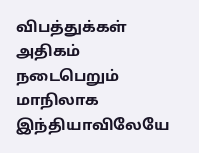விபத்துக்கள் அதிகம் நடைபெறும் மாநிலாக இந்தியாவிலேயே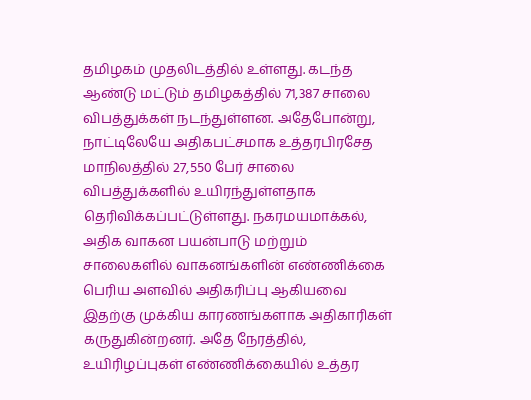தமிழகம் முதலிடத்தில் உள்ளது. கடந்த ஆண்டு மட்டும் தமிழகத்தில் 71,387 சாலை விபத்துக்கள் நடந்துள்ளன. அதேபோன்று, நாட்டிலேயே அதிகபட்சமாக உத்தரபிரசேத மாநிலத்தில் 27,550 பேர் சாலை விபத்துக்களில் உயிரந்துள்ளதாக தெரிவிக்கப்பட்டுள்ளது. நகரமயமாக்கல், அதிக வாகன பயன்பாடு மற்றும் சாலைகளில் வாகனங்களின் எண்ணிக்கை பெரிய அளவில் அதிகரிப்பு ஆகியவை இதற்கு முக்கிய காரணங்களாக அதிகாரிகள் கருதுகின்றனர். அதே நேரத்தில், உயிரிழப்புகள் எண்ணிக்கையில் உத்தர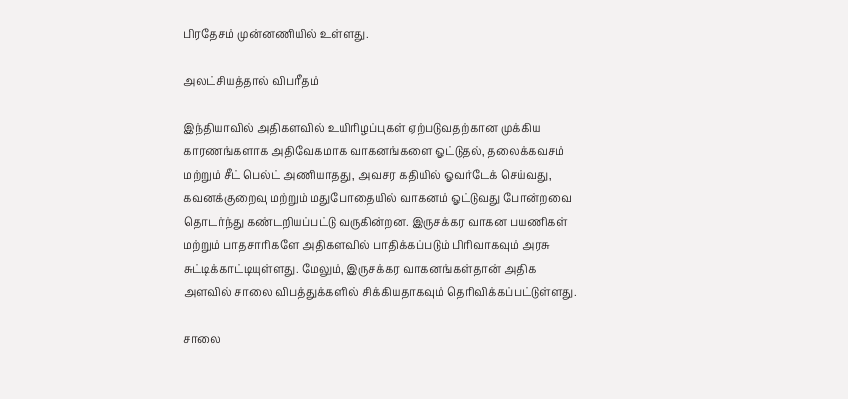பிரதேசம் முன்னணியில் உள்ளது.

அலட்சியத்தால் விபரீதம்

இந்தியாவில் அதிகளவில் உயிரிழப்புகள் ஏற்படுவதற்கான முக்கிய காரணங்களாக அதிவேகமாக வாகனங்களை ஓட்டுதல், தலைக்கவசம் மற்றும் சீட் பெல்ட் அணியாதது, அவசர கதியில் ஓவர்டேக் செய்வது, கவனக்குறைவு மற்றும் மதுபோதையில் வாகனம் ஓட்டுவது போன்றவை தொடர்ந்து கண்டறியப்பட்டு வருகின்றன. இருசக்கர வாகன பயணிகள் மற்றும் பாதசாரிகளே அதிகளவில் பாதிக்கப்படும் பிரிவாகவும் அரசு சுட்டிக்காட்டியுள்ளது. மேலும், இருசக்கர வாகனங்கள்தான் அதிக அளவில் சாலை விபத்துக்களில் சிக்கியதாகவும் தெரிவிக்கப்பட்டுள்ளது.

சாலை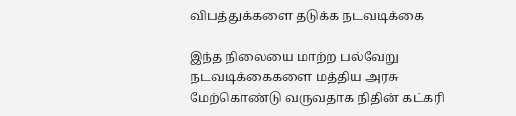விபத்துக்களை தடுக்க நடவடிக்கை

இந்த நிலையை மாற்ற பல்வேறு நடவடிக்கைகளை மத்திய அரசு மேற்கொண்டு வருவதாக நிதின் கட்கரி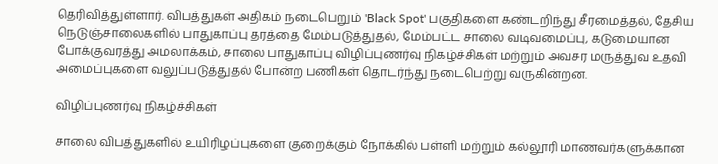தெரிவித்துள்ளார். விபத்துகள் அதிகம் நடைபெறும் 'Black Spot' பகுதிகளை கண்டறிந்து சீரமைத்தல், தேசிய நெடுஞ்சாலைகளில் பாதுகாப்பு தரத்தை மேம்படுத்துதல், மேம்பட்ட சாலை வடிவமைப்பு, கடுமையான போக்குவரத்து அமலாக்கம், சாலை பாதுகாப்பு விழிப்புணர்வு நிகழ்ச்சிகள் மற்றும் அவசர மருத்துவ உதவி அமைப்புகளை வலுப்படுத்துதல் போன்ற பணிகள் தொடர்ந்து நடைபெற்று வருகின்றன.

விழிப்புணர்வு நிகழ்ச்சிகள்

சாலை விபத்துகளில் உயிரிழப்புகளை குறைக்கும் நோக்கில் பள்ளி மற்றும் கல்லூரி மாணவர்களுக்கான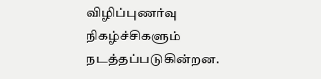விழிப்புணர்வு நிகழ்ச்சிகளும் நடத்தப்படுகின்றன.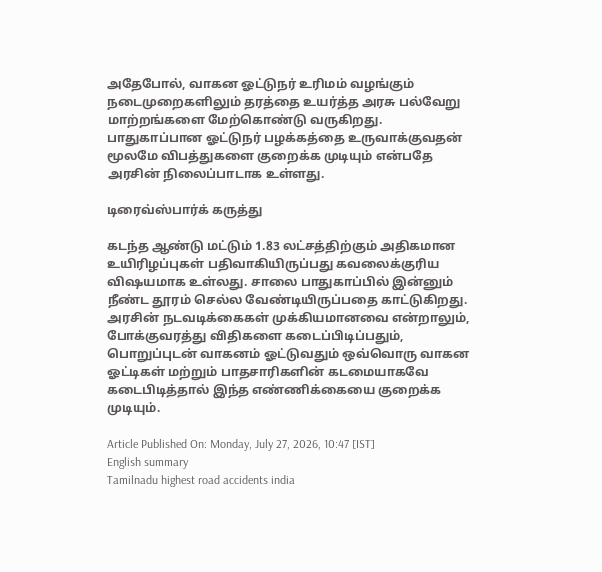அதேபோல், வாகன ஓட்டுநர் உரிமம் வழங்கும் நடைமுறைகளிலும் தரத்தை உயர்த்த அரசு பல்வேறு மாற்றங்களை மேற்கொண்டு வருகிறது. பாதுகாப்பான ஓட்டுநர் பழக்கத்தை உருவாக்குவதன் மூலமே விபத்துகளை குறைக்க முடியும் என்பதே அரசின் நிலைப்பாடாக உள்ளது.

டிரைவ்ஸ்பார்க் கருத்து

கடந்த ஆண்டு மட்டும் 1.83 லட்சத்திற்கும் அதிகமான உயிரிழப்புகள் பதிவாகியிருப்பது கவலைக்குரிய விஷயமாக உள்லது. சாலை பாதுகாப்பில் இன்னும் நீண்ட தூரம் செல்ல வேண்டியிருப்பதை காட்டுகிறது. அரசின் நடவடிக்கைகள் முக்கியமானவை என்றாலும், போக்குவரத்து விதிகளை கடைப்பிடிப்பதும், பொறுப்புடன் வாகனம் ஓட்டுவதும் ஒவ்வொரு வாகன ஓட்டிகள் மற்றும் பாதசாரிகளின் கடமையாகவே கடைபிடித்தால் இந்த எண்ணிக்கையை குறைக்க முடியும்.

Article Published On: Monday, July 27, 2026, 10:47 [IST]
English summary
Tamilnadu highest road accidents india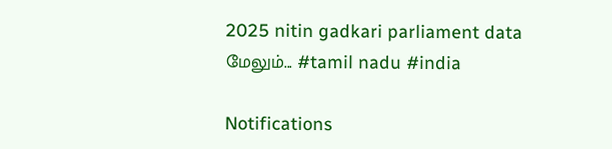2025 nitin gadkari parliament data
மேலும்... #tamil nadu #india

Notifications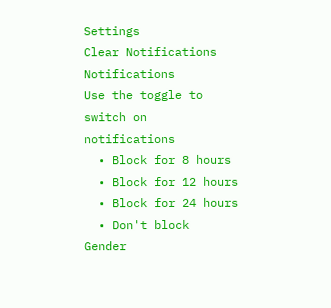Settings
Clear Notifications
Notifications
Use the toggle to switch on notifications
  • Block for 8 hours
  • Block for 12 hours
  • Block for 24 hours
  • Don't block
Gender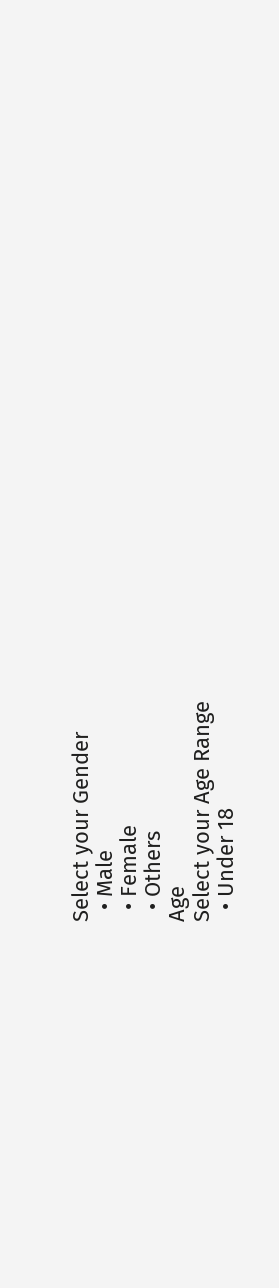Select your Gender
  • Male
  • Female
  • Others
Age
Select your Age Range
  • Under 18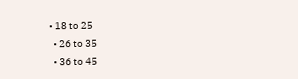• 18 to 25
  • 26 to 35
  • 36 to 45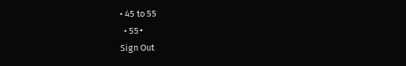• 45 to 55
  • 55+
Sign Out